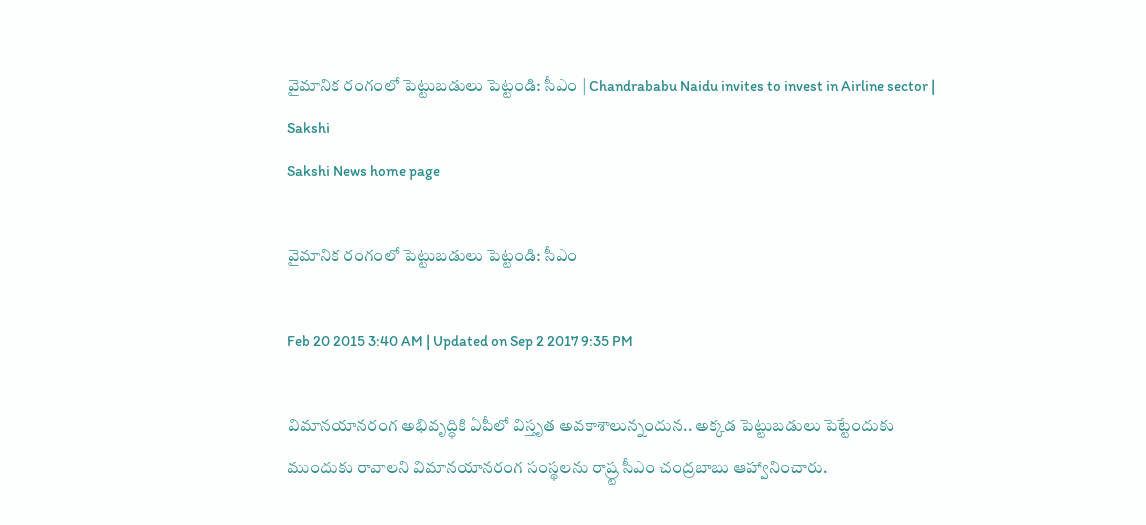వైమానిక రంగంలో పెట్టుబడులు పెట్టండి: సీఎం | Chandrababu Naidu invites to invest in Airline sector | Sakshi
Sakshi News home page

వైమానిక రంగంలో పెట్టుబడులు పెట్టండి: సీఎం

Feb 20 2015 3:40 AM | Updated on Sep 2 2017 9:35 PM

విమానయానరంగ అభివృద్ధికి ఏపీలో విస్తృత అవకాశాలున్నందున.. అక్కడ పెట్టుబడులు పెట్టేందుకు ముందుకు రావాలని విమానయానరంగ సంస్థలను రాష్ర్ట సీఎం చంద్రబాబు ఆహ్వానించారు.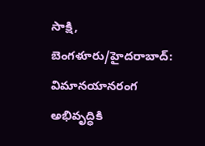సాక్షి, బెంగళూరు/హైదరాబాద్: విమానయానరంగ అభివృద్ధికి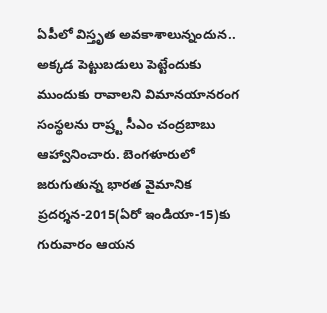ఏపీలో విస్తృత అవకాశాలున్నందున.. అక్కడ పెట్టుబడులు పెట్టేందుకు ముందుకు రావాలని విమానయానరంగ సంస్థలను రాష్ర్ట సీఎం చంద్రబాబు ఆహ్వానించారు. బెంగళూరులో జరుగుతున్న భారత వైమానిక ప్రదర్శన-2015(ఏరో ఇండియా-15)కు గురువారం ఆయన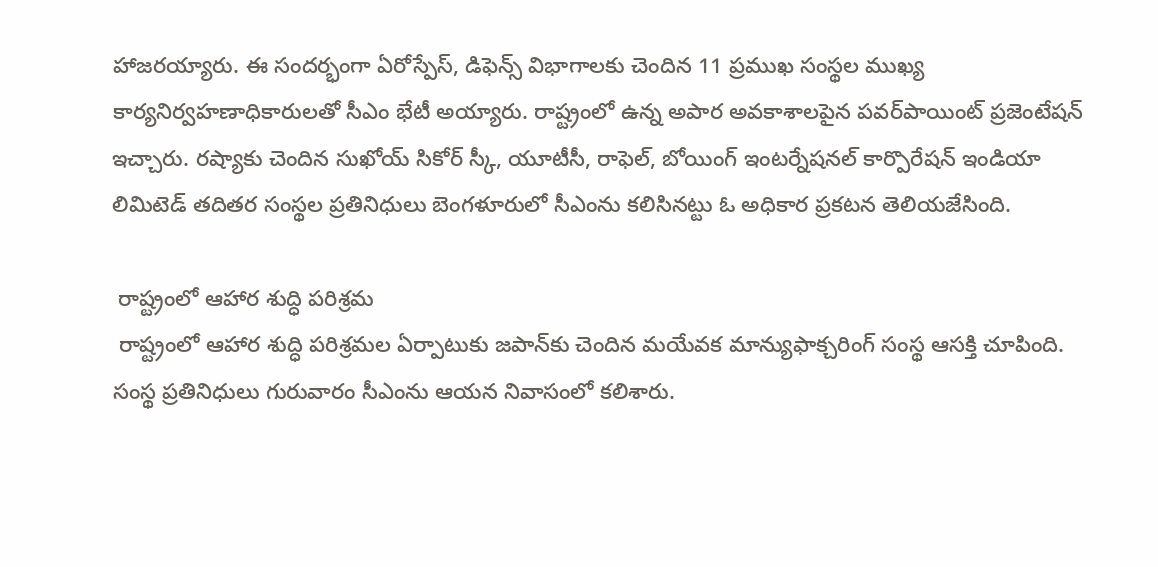హాజరయ్యారు. ఈ సందర్భంగా ఏరోస్పేస్, డిఫెన్స్ విభాగాలకు చెందిన 11 ప్రముఖ సంస్థల ముఖ్య కార్యనిర్వహణాధికారులతో సీఎం భేటీ అయ్యారు. రాష్ట్రంలో ఉన్న అపార అవకాశాలపైన పవర్‌పాయింట్ ప్రజెంటేషన్ ఇచ్చారు. రష్యాకు చెందిన సుఖోయ్ సికోర్ స్కీ, యూటీసీ, రాఫెల్, బోయింగ్ ఇంటర్నేషనల్ కార్పొరేషన్ ఇండియా లిమిటెడ్ తదితర సంస్థల ప్రతినిధులు బెంగళూరులో సీఎంను కలిసినట్టు ఓ అధికార ప్రకటన తెలియజేసింది.

 రాష్ట్రంలో ఆహార శుద్ధి పరిశ్రమ
 రాష్ట్రంలో ఆహార శుద్ధి పరిశ్రమల ఏర్పాటుకు జపాన్‌కు చెందిన మయేవక మాన్యుఫాక్చరింగ్ సంస్థ ఆసక్తి చూపింది. సంస్థ ప్రతినిధులు గురువారం సీఎంను ఆయన నివాసంలో కలిశారు.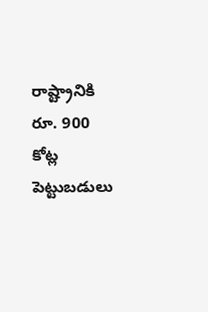రాష్ట్రానికి రూ. 900 కోట్ల పెట్టుబడులు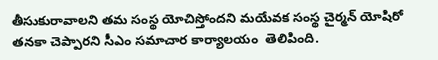తీసుకురావాలని తమ సంస్థ యోచిస్తోందని మయేవక సంస్థ చైర్మన్ యోషిరో తనకా చెప్పారని సీఎం సమాచార కార్యాలయం  తెలిపింది.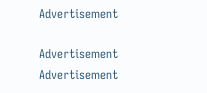Advertisement

Advertisement
Advertisement